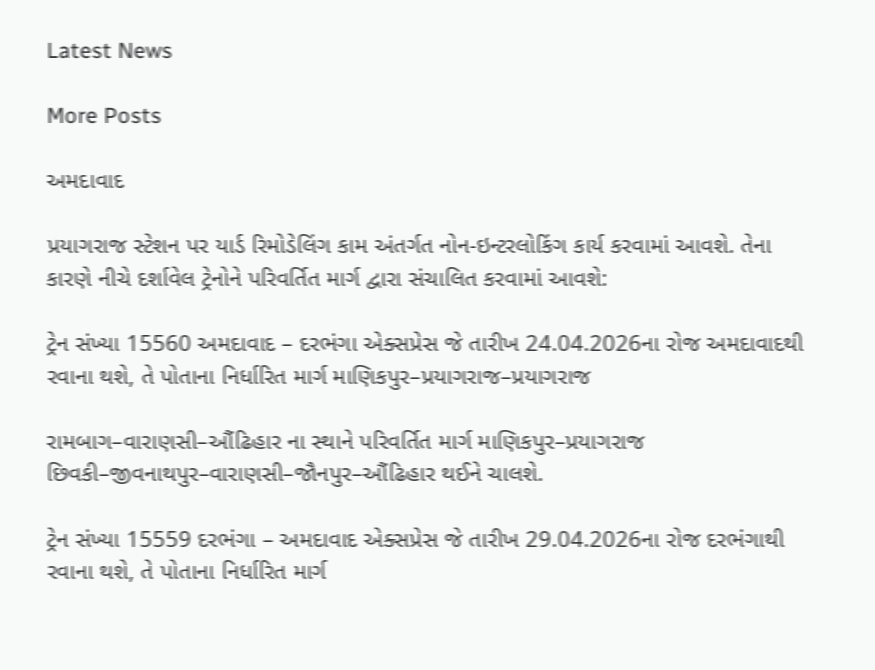Latest News

More Posts

અમદાવાદ

પ્રયાગરાજ સ્ટેશન પર યાર્ડ રિમોડેલિંગ કામ અંતર્ગત નોન-ઇન્ટરલોકિંગ કાર્ય કરવામાં આવશે. તેના કારણે નીચે દર્શાવેલ ટ્રેનોને પરિવર્તિત માર્ગ દ્વારા સંચાલિત કરવામાં આવશે:

ટ્રેન સંખ્યા 15560 અમદાવાદ – દરભંગા એક્સપ્રેસ જે તારીખ 24.04.2026ના રોજ અમદાવાદથી રવાના થશે, તે પોતાના નિર્ધારિત માર્ગ માણિકપુર–પ્રયાગરાજ–પ્રયાગરાજ

રામબાગ–વારાણસી–ઔંઢિહાર ના સ્થાને પરિવર્તિત માર્ગ માણિકપુર–પ્રયાગરાજ છિવકી–જીવનાથપુર–વારાણસી–જૌનપુર–ઔંઢિહાર થઈને ચાલશે.

ટ્રેન સંખ્યા 15559 દરભંગા – અમદાવાદ એક્સપ્રેસ જે તારીખ 29.04.2026ના રોજ દરભંગાથી રવાના થશે, તે પોતાના નિર્ધારિત માર્ગ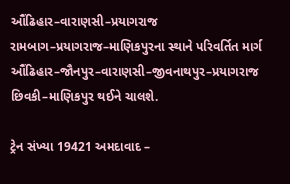ઔંઢિહાર–વારાણસી–પ્રયાગરાજ રામબાગ–પ્રયાગરાજ–માણિકપુરના સ્થાને પરિવર્તિત માર્ગ ઔંઢિહાર–જૌનપુર–વારાણસી–જીવનાથપુર–પ્રયાગરાજ છિવકી–માણિકપુર થઈને ચાલશે.

ટ્રેન સંખ્યા 19421 અમદાવાદ –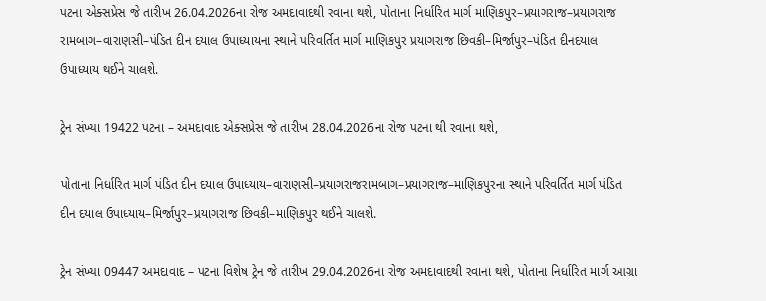પટના એક્સપ્રેસ જે તારીખ 26.04.2026ના રોજ અમદાવાદથી રવાના થશે, પોતાના નિર્ધારિત માર્ગ માણિકપુર–પ્રયાગરાજ–પ્રયાગરાજ રામબાગ–વારાણસી–પંડિત દીન દયાલ ઉપાધ્યાયના સ્થાને પરિવર્તિત માર્ગ માણિકપુર પ્રયાગરાજ છિવકી–મિર્જાપુર–પંડિત દીનદયાલ ઉપાધ્યાય થઈને ચાલશે.

ટ્રેન સંખ્યા 19422 પટના – અમદાવાદ એક્સપ્રેસ જે તારીખ 28.04.2026ના રોજ પટના થી રવાના થશે,

પોતાના નિર્ધારિત માર્ગ પંડિત દીન દયાલ ઉપાધ્યાય–વારાણસી–પ્રયાગરાજરામબાગ–પ્રયાગરાજ–માણિકપુરના સ્થાને પરિવર્તિત માર્ગ પંડિત દીન દયાલ ઉપાધ્યાય–મિર્જાપુર–પ્રયાગરાજ છિવકી–માણિકપુર થઈને ચાલશે.

ટ્રેન સંખ્યા 09447 અમદાવાદ – પટના વિશેષ ટ્રેન જે તારીખ 29.04.2026ના રોજ અમદાવાદથી રવાના થશે, પોતાના નિર્ધારિત માર્ગ આગ્રા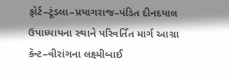ફોર્ટ–ટૂંડલા–પ્રયાગરાજ–પંડિત દીનદયાલ ઉપાધ્યાયના સ્થાને પરિવર્તિત માર્ગ આગ્રા કૅન્ટ–વીરાંગના લક્ષ્મીબાઈ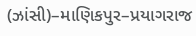(ઝાંસી)–માણિકપુર–પ્રયાગરાજ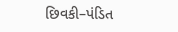છિવકી–પંડિત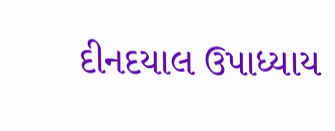દીનદયાલ ઉપાધ્યાય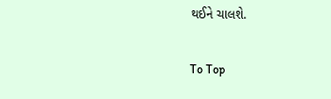થઈને ચાલશે.

To Top